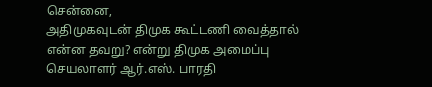சென்னை,
அதிமுகவுடன் திமுக கூட்டணி வைத்தால் என்ன தவறு? என்று திமுக அமைப்பு செயலாளர் ஆர்.எஸ். பாரதி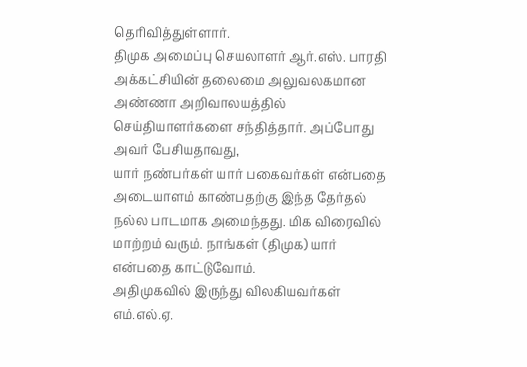தெரிவித்துள்ளார்.
திமுக அமைப்பு செயலாளர் ஆர்.எஸ். பாரதி அக்கட்சியின் தலைமை அலுவலகமான அண்ணா அறிவாலயத்தில் செய்தியாளர்களை சந்தித்தார். அப்போது அவர் பேசியதாவது,
யார் நண்பர்கள் யார் பகைவர்கள் என்பதை அடையாளம் காண்பதற்கு இந்த தேர்தல் நல்ல பாடமாக அமைந்தது. மிக விரைவில் மாற்றம் வரும். நாங்கள் (திமுக) யார் என்பதை காட்டுவோம்.
அதிமுகவில் இருந்து விலகியவர்கள் எம்.எல்.ஏ.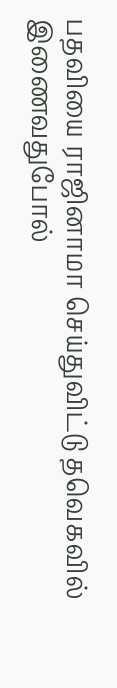பதவியை ராஜினாமா செய்துவிட்டு தவெகவில் இணைவதுபோல்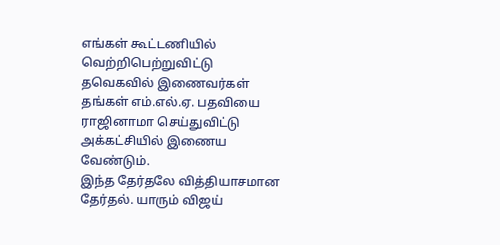எங்கள் கூட்டணியில் வெற்றிபெற்றுவிட்டு தவெகவில் இணைவர்கள் தங்கள் எம்.எல்.ஏ. பதவியை ராஜினாமா செய்துவிட்டு அக்கட்சியில் இணைய வேண்டும்.
இந்த தேர்தலே வித்தியாசமான தேர்தல். யாரும் விஜய்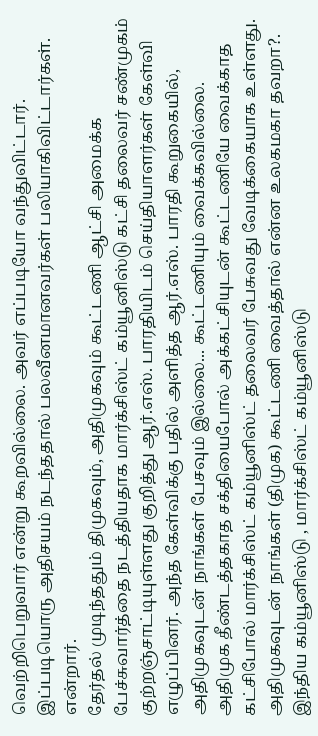வெற்றிபெறுவார் என்று கூறவில்லை. அவர் எப்படியோ வந்துவிட்டார். இப்படியொரு அதிசயம் நடந்ததால் பலவீனமானவர்கள் பலியாகிவிட்டார்கள்.
என்றார்.
தேர்தல் முடிந்ததும் திமுகவும், அதிமுகவும் கூட்டணி ஆட்சி அமைக்க பேச்சுவார்த்தை நடத்தியதாக மார்க்சிஸ்ட் கம்யூனிஸ்டு கட்சி தலைவர் சண்முகம் குற்றஞ்சாட்டியுள்ளது குறித்து ஆர்.எஸ். பாரதியிடம் செய்தியாளர்கள் கேள்வி எழுப்பினர். அந்த கேள்விக்கு பதில் அளித்த ஆர்.எஸ். பாரதி கூறுகையில்,
அதிமுகவுடன் நாங்கள் பேசவும் இல்லை... கூட்டணியும் வைக்கவில்லை. அதிமுக தீண்டத்தகாத சக்தியைபோல் அக்கட்சியுடன் கூட்டணியே வைக்காத கட்சிபோல் மார்க்சிஸ்ட் கம்யூனிஸ்ட் தலைவர் பேசுவது வேடிக்கையாக உள்ளது.
அதிமுகவுடன் நாங்கள் (திமுக) கூட்டணி வைத்தால் என்ன உலகமகா தவறா?. இந்திய கம்யூனிஸ்டு , மார்க்சிஸ்ட் கம்யூனிஸ்டு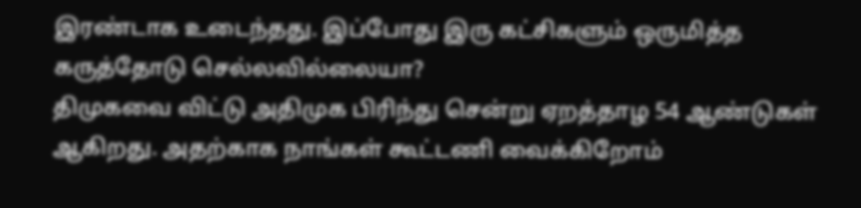இரண்டாக உடைந்தது. இப்போது இரு கட்சிகளும் ஒருமித்த கருத்தோடு செல்லவில்லையா?
திமுகவை விட்டு அதிமுக பிரிந்து சென்று ஏறத்தாழ 54 ஆண்டுகள் ஆகிறது. அதற்காக நாங்கள் கூட்டணி வைக்கிறோம்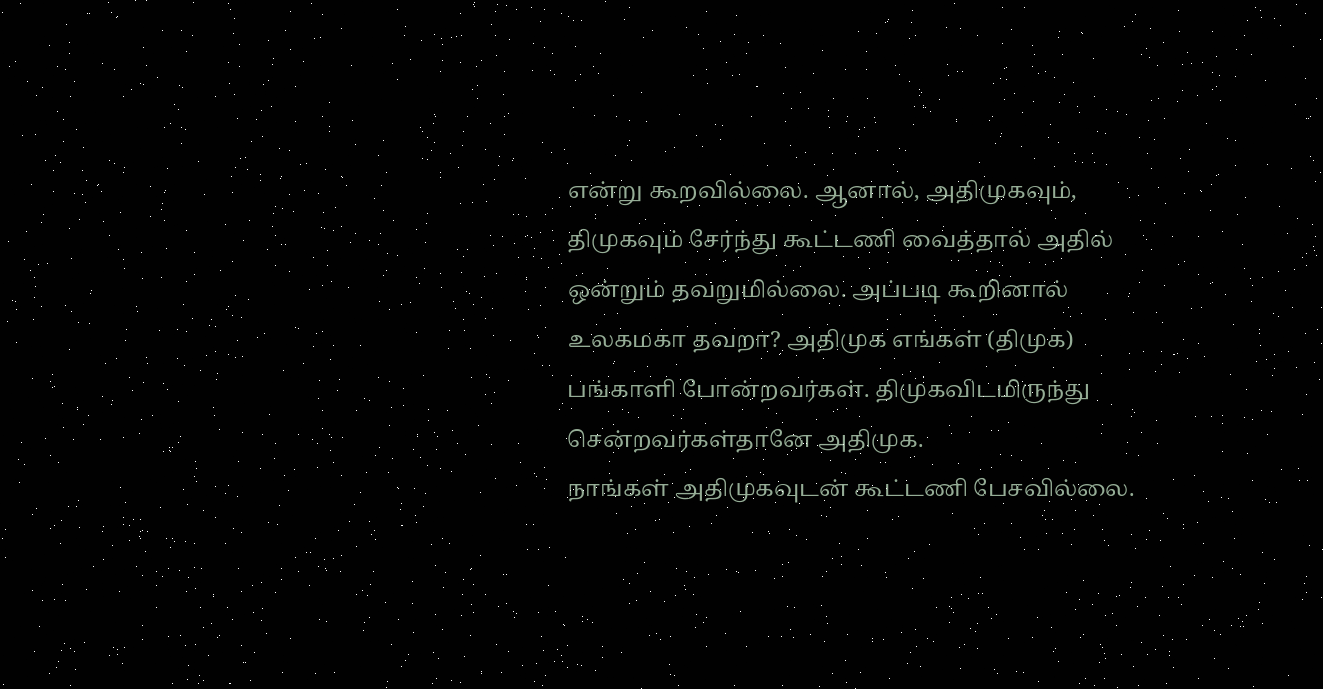என்று கூறவில்லை. ஆனால், அதிமுகவும், திமுகவும் சேர்ந்து கூட்டணி வைத்தால் அதில் ஒன்றும் தவறுமில்லை. அப்படி கூறினால் உலகமகா தவறா? அதிமுக எங்கள் (திமுக) பங்காளி போன்றவர்கள். திமுகவிடமிருந்து சென்றவர்கள்தானே அதிமுக.
நாங்கள் அதிமுகவுடன் கூட்டணி பேசவில்லை.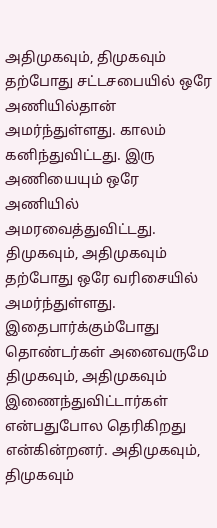அதிமுகவும், திமுகவும் தற்போது சட்டசபையில் ஒரே அணியில்தான் அமர்ந்துள்ளது. காலம் கனிந்துவிட்டது. இரு அணியையும் ஒரே அணியில் அமரவைத்துவிட்டது.
திமுகவும், அதிமுகவும் தற்போது ஒரே வரிசையில் அமர்ந்துள்ளது. இதைபார்க்கும்போது தொண்டர்கள் அனைவருமே திமுகவும், அதிமுகவும் இணைந்துவிட்டார்கள் என்பதுபோல தெரிகிறது என்கின்றனர். அதிமுகவும், திமுகவும்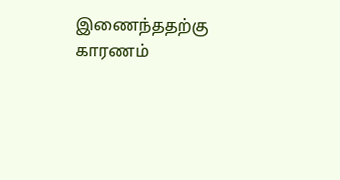இணைந்ததற்கு காரணம்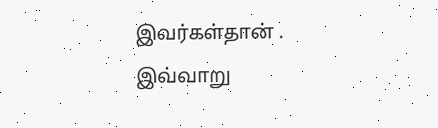இவர்கள்தான் .
இவ்வாறு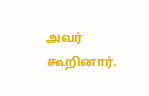அவர் கூறினார்.